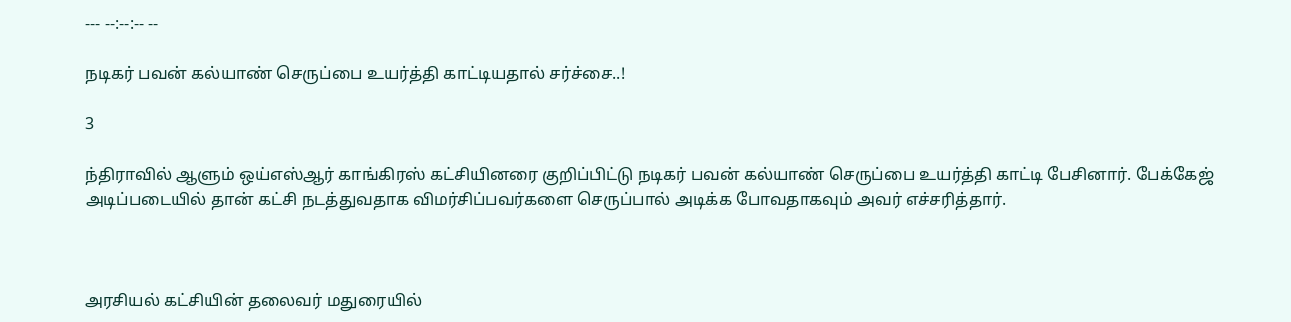--- --:--:-- --

நடிகர் பவன் கல்யாண் செருப்பை உயர்த்தி காட்டியதால் சர்ச்சை..!

3

ந்திராவில் ஆளும் ஒய்எஸ்ஆர் காங்கிரஸ் கட்சியினரை குறிப்பிட்டு நடிகர் பவன் கல்யாண் செருப்பை உயர்த்தி காட்டி பேசினார். பேக்கேஜ் அடிப்படையில் தான் கட்சி நடத்துவதாக விமர்சிப்பவர்களை செருப்பால் அடிக்க போவதாகவும் அவர் எச்சரித்தார்.



அரசியல் கட்சியின் தலைவர் மதுரையில்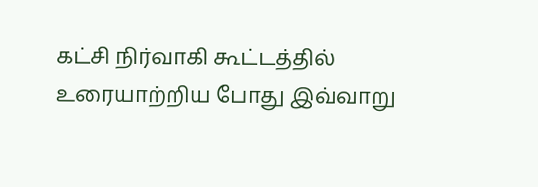கட்சி நிர்வாகி கூட்டத்தில் உரையாற்றிய போது இவ்வாறு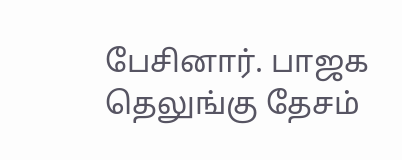பேசினார். பாஜக தெலுங்கு தேசம்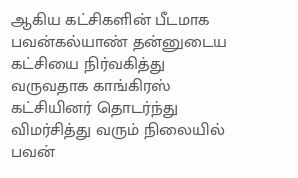ஆகிய கட்சிகளின் பீடமாக பவன்கல்யாண் தன்னுடைய கட்சியை நிர்வகித்து வருவதாக காங்கிரஸ் கட்சியினர் தொடர்ந்து விமர்சித்து வரும் நிலையில் பவன்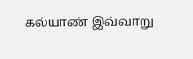கல்யாண் இவ்வாறு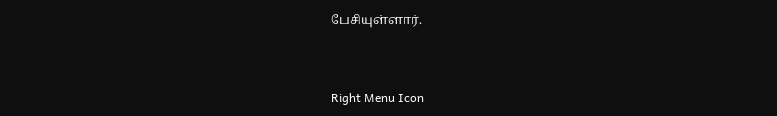பேசியுள்ளார்.



Right Menu Icon